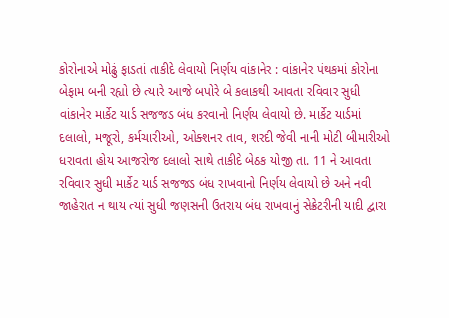કોરોનાએ મોઢું ફાડતાં તાકીદે લેવાયો નિર્ણય વાંકાનેર : વાંકાનેર પંથકમાં કોરોના બેફામ બની રહ્યો છે ત્યારે આજે બપોરે બે કલાકથી આવતા રવિવાર સુધી વાંકાનેર માર્કેટ યાર્ડ સજજડ બંધ કરવાનો નિર્ણય લેવાયો છે. માર્કેટ યાર્ડમાં દલાલો, મજૂરો, કર્મચારીઓ, ઓક્શનર તાવ, શરદી જેવી નાની મોટી બીમારીઓ ધરાવતા હોય આજરોજ દલાલો સાથે તાકીદે બેઠક યોજી તા. 11 ને આવતા રવિવાર સુધી માર્કેટ યાર્ડ સજજડ બંધ રાખવાનો નિર્ણય લેવાયો છે અને નવી જાહેરાત ન થાય ત્યાં સુધી જણસની ઉતરાય બંધ રાખવાનું સેક્રેટરીની યાદી દ્વારા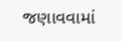જણાવવામાં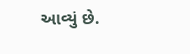આવ્યું છે.